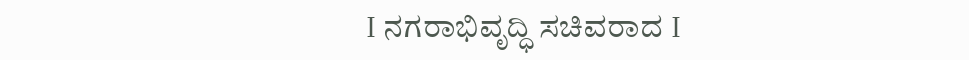I ನಗರಾಭಿವೃದ್ಧಿ ಸಚಿವರಾದ I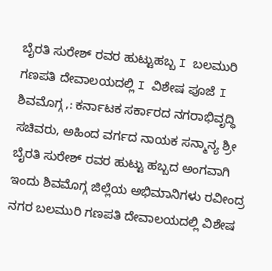ಬೈರತಿ ಸುರೇಶ್ ರವರ ಹುಟ್ಟುಹಬ್ಬ I ಬಲಮುರಿ ಗಣಪತಿ ದೇವಾಲಯದಲ್ಲಿ I ವಿಶೇಷ ಪೂಜೆ I
ಶಿವಮೊಗ್ಗ ,: ಕರ್ನಾಟಕ ಸರ್ಕಾರದ ನಗರಾಭಿವೃದ್ಧಿ ಸಚಿವರು, ಅಹಿಂದ ವರ್ಗದ ನಾಯಕ ಸನ್ಮಾನ್ಯ ಶ್ರೀ ಬೈರತಿ ಸುರೇಶ್ ರವರ ಹುಟ್ಟು ಹಬ್ಬದ ಅಂಗವಾಗಿ ಇಂದು ಶಿವಮೊಗ್ಗ ಜಿಲ್ಲೆಯ ಅಭಿಮಾನಿಗಳು ರವೀಂದ್ರ ನಗರ ಬಲಮುರಿ ಗಣಪತಿ ದೇವಾಲಯದಲ್ಲಿ ವಿಶೇಷ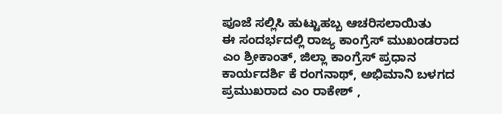ಪೂಜೆ ಸಲ್ಲಿಸಿ ಹುಟ್ಟುಹಬ್ಬ ಆಚರಿಸಲಾಯಿತು
ಈ ಸಂದರ್ಭದಲ್ಲಿ ರಾಜ್ಯ ಕಾಂಗ್ರೆಸ್ ಮುಖಂಡರಾದ ಎಂ ಶ್ರೀಕಾಂತ್, ಜಿಲ್ಲಾ ಕಾಂಗ್ರೆಸ್ ಪ್ರಧಾನ ಕಾರ್ಯದರ್ಶಿ ಕೆ ರಂಗನಾಥ್, ಅಭಿಮಾನಿ ಬಳಗದ ಪ್ರಮುಖರಾದ ಎಂ ರಾಕೇಶ್ ,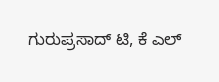ಗುರುಪ್ರಸಾದ್ ಟಿ, ಕೆ ಎಲ್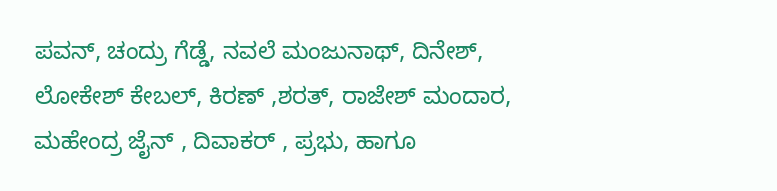ಪವನ್, ಚಂದ್ರು ಗೆಡ್ಡೆ, ನವಲೆ ಮಂಜುನಾಥ್, ದಿನೇಶ್, ಲೋಕೇಶ್ ಕೇಬಲ್, ಕಿರಣ್ ,ಶರತ್, ರಾಜೇಶ್ ಮಂದಾರ, ಮಹೇಂದ್ರ ಜೈನ್ , ದಿವಾಕರ್ , ಪ್ರಭು, ಹಾಗೂ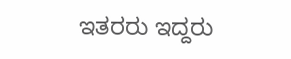ಇತರರು ಇದ್ದರು